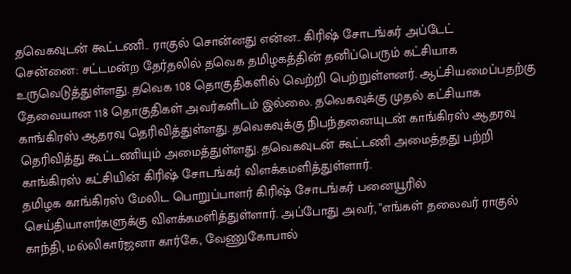தவெகவுடன் கூட்டணி.. ராகுல் சொன்னது என்ன.. கிரிஷ் சோடங்கர் அப்டேட்
சென்னை: சட்டமன்ற தேர்தலில் தவெக தமிழகத்தின் தனிப்பெரும் கட்சியாக உருவெடுத்துள்ளது. தவெக 108 தொகுதிகளில் வெற்றி பெற்றுள்ளனர். ஆட்சியமைப்பதற்கு தேவையான 118 தொகுதிகள் அவர்களிடம் இல்லை. தவெகவுக்கு முதல் கட்சியாக காங்கிரஸ் ஆதரவு தெரிவித்துள்ளது. தவெகவுக்கு நிபந்தனையுடன் காங்கிரஸ் ஆதரவு தெரிவித்து கூட்டணியும் அமைத்துள்ளது. தவெகவுடன் கூட்டணி அமைத்தது பற்றி காங்கிரஸ் கட்சியின் கிரிஷ் சோடங்கர் விளக்கமளித்துள்ளார்.
தமிழக காங்கிரஸ் மேலிட பொறுப்பாளர் கிரிஷ் சோடங்கர் பனையூரில் செய்தியாளர்களுக்கு விளக்கமளித்துள்ளார். அப்போது அவர், "எங்கள் தலைவர் ராகுல் காந்தி, மல்லிகார்ஜனா கார்கே, வேணுகோபால்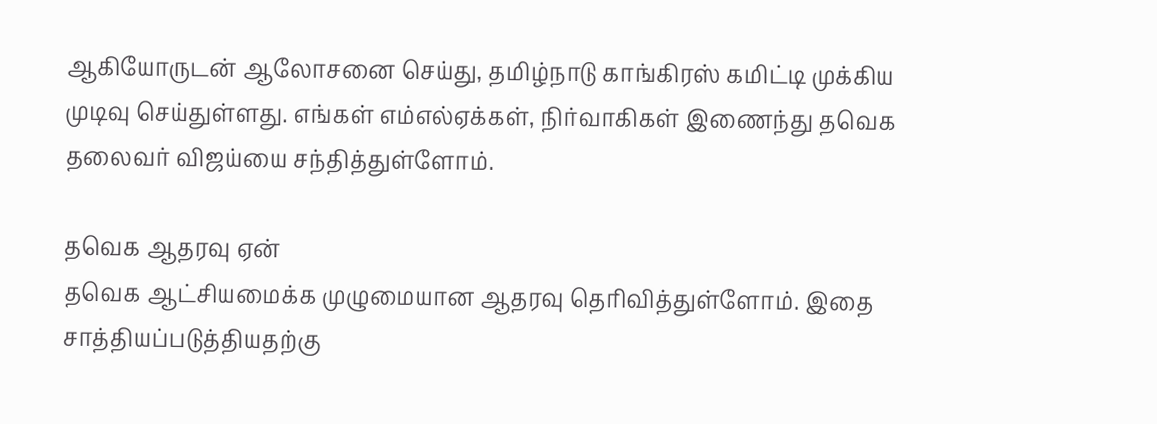ஆகியோருடன் ஆலோசனை செய்து, தமிழ்நாடு காங்கிரஸ் கமிட்டி முக்கிய முடிவு செய்துள்ளது. எங்கள் எம்எல்ஏக்கள், நிர்வாகிகள் இணைந்து தவெக தலைவர் விஜய்யை சந்தித்துள்ளோம்.

தவெக ஆதரவு ஏன்
தவெக ஆட்சியமைக்க முழுமையான ஆதரவு தெரிவித்துள்ளோம். இதை சாத்தியப்படுத்தியதற்கு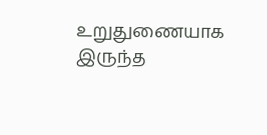உறுதுணையாக இருந்த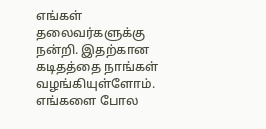எங்கள் தலைவர்களுக்கு நன்றி. இதற்கான கடிதத்தை நாங்கள் வழங்கியுள்ளோம். எங்களை போல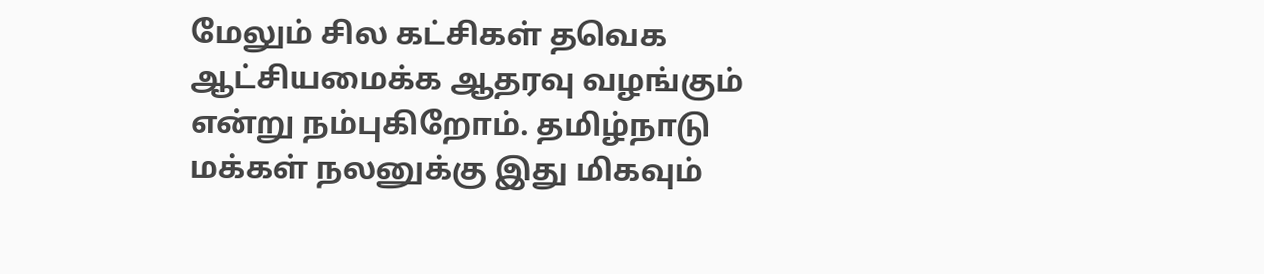மேலும் சில கட்சிகள் தவெக ஆட்சியமைக்க ஆதரவு வழங்கும் என்று நம்புகிறோம். தமிழ்நாடு மக்கள் நலனுக்கு இது மிகவும்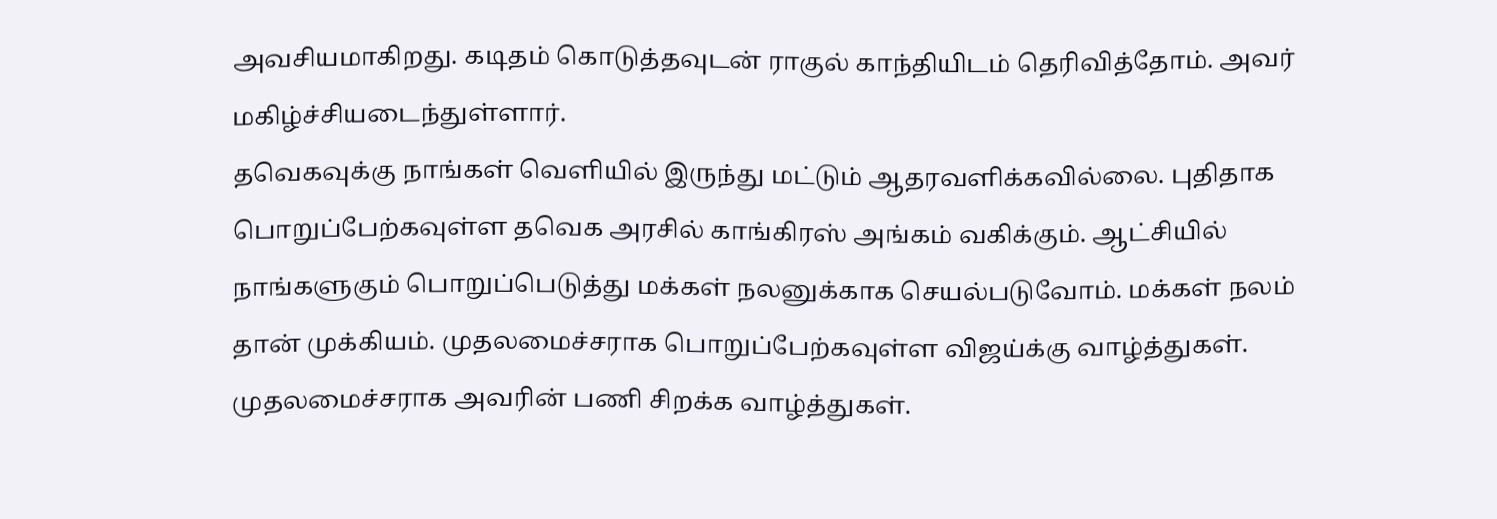அவசியமாகிறது. கடிதம் கொடுத்தவுடன் ராகுல் காந்தியிடம் தெரிவித்தோம். அவர் மகிழ்ச்சியடைந்துள்ளார்.
தவெகவுக்கு நாங்கள் வெளியில் இருந்து மட்டும் ஆதரவளிக்கவில்லை. புதிதாக பொறுப்பேற்கவுள்ள தவெக அரசில் காங்கிரஸ் அங்கம் வகிக்கும். ஆட்சியில் நாங்களுகும் பொறுப்பெடுத்து மக்கள் நலனுக்காக செயல்படுவோம். மக்கள் நலம் தான் முக்கியம். முதலமைச்சராக பொறுப்பேற்கவுள்ள விஜய்க்கு வாழ்த்துகள். முதலமைச்சராக அவரின் பணி சிறக்க வாழ்த்துகள்.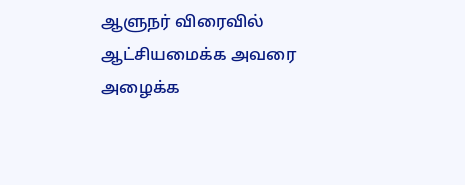ஆளுநர் விரைவில் ஆட்சியமைக்க அவரை அழைக்க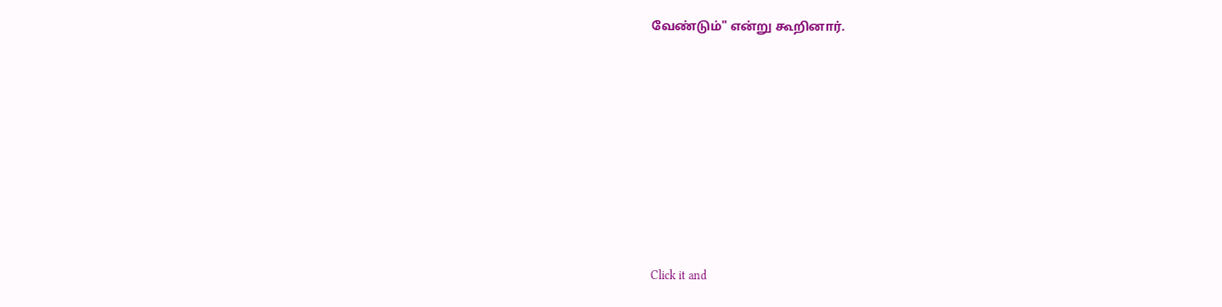வேண்டும்" என்று கூறினார்.












Click it and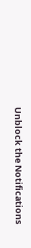Unblock the Notifications